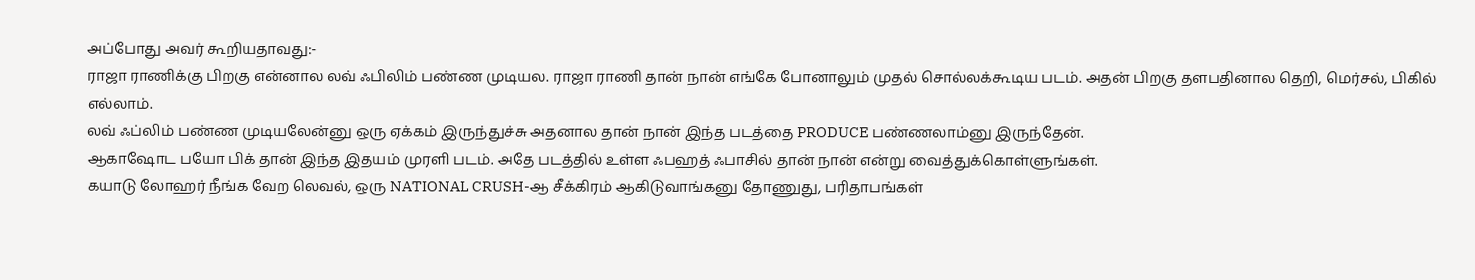அப்போது அவர் கூறியதாவது:-
ராஜா ராணிக்கு பிறகு என்னால லவ் ஃபிலிம் பண்ண முடியல. ராஜா ராணி தான் நான் எங்கே போனாலும் முதல் சொல்லக்கூடிய படம். அதன் பிறகு தளபதினால தெறி, மெர்சல், பிகில் எல்லாம்.
லவ் ஃப்லிம் பண்ண முடியலேன்னு ஒரு ஏக்கம் இருந்துச்சு அதனால தான் நான் இந்த படத்தை PRODUCE பண்ணலாம்னு இருந்தேன்.
ஆகாஷோட பயோ பிக் தான் இந்த இதயம் முரளி படம். அதே படத்தில் உள்ள ஃபஹத் ஃபாசில் தான் நான் என்று வைத்துக்கொள்ளுங்கள்.
கயாடு லோஹர் நீங்க வேற லெவல், ஒரு NATIONAL CRUSH-ஆ சீக்கிரம் ஆகிடுவாங்கனு தோணுது, பரிதாபங்கள்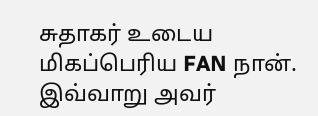சுதாகர் உடைய மிகப்பெரிய FAN நான்.
இவ்வாறு அவர்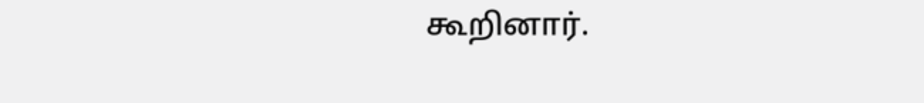கூறினார்.